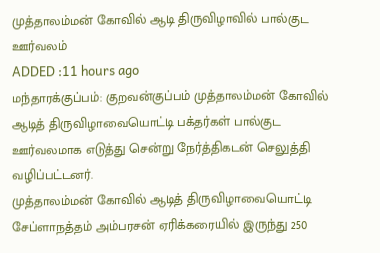முத்தாலம்மன் கோவில் ஆடி திருவிழாவில் பால்குட ஊர்வலம்
ADDED :11 hours ago
மந்தாரக்குப்பம்: குறவன்குப்பம் முத்தாலம்மன் கோவில் ஆடித் திருவிழாவையொட்டி பக்தர்கள் பால்குட ஊர்வலமாக எடுத்து சென்று நேர்த்திகடன் செலுத்தி வழிப்பட்டனர்.
முத்தாலம்மன் கோவில் ஆடித் திருவிழாவையொட்டி சேப்ளாநத்தம் அம்பரசன் ஏரிக்கரையில் இருந்து 250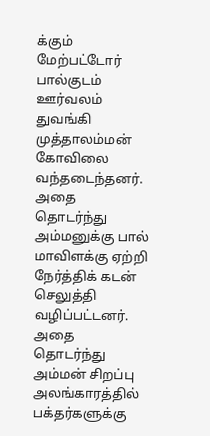க்கும் மேற்பட்டோர் பால்குடம் ஊர்வலம் துவங்கி முத்தாலம்மன் கோவிலை வந்தடைந்தனர்.
அதை தொடர்ந்து அம்மனுக்கு பால் மாவிளக்கு ஏற்றி நேர்த்திக் கடன் செலுத்தி வழிப்பட்டனர்.
அதை தொடர்ந்து அம்மன் சிறப்பு அலங்காரத்தில் பக்தர்களுக்கு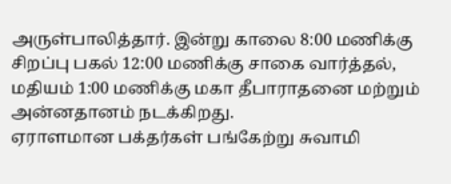அருள்பாலித்தார். இன்று காலை 8:00 மணிக்கு சிறப்பு பகல் 12:00 மணிக்கு சாகை வார்த்தல், மதியம் 1:00 மணிக்கு மகா தீபாராதனை மற்றும் அன்னதானம் நடக்கிறது.
ஏராளமான பக்தர்கள் பங்கேற்று சுவாமி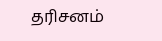தரிசனம்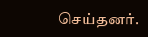செய்தனர்.